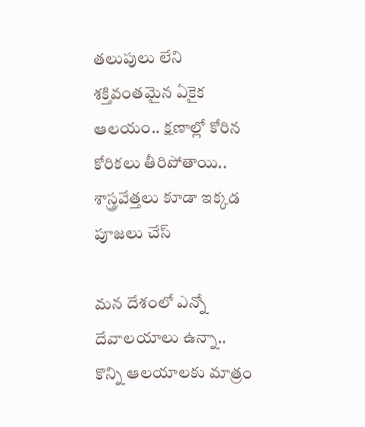తలుపులు లేని శక్తివంతమైన ఏకైక ఆలయం.. క్షణాల్లో కోరిన కోరికలు తీరిపోతాయి.. శాస్త్రవేత్తలు కూడా ఇక్కడ పూజలు చేస్

మన దేశంలో ఎన్నో దేవాలయాలు ఉన్నా.. కొన్ని ఆలయాలకు మాత్రం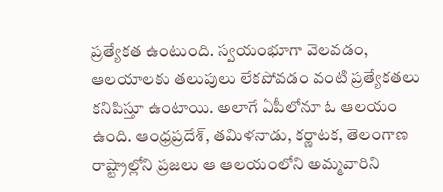ప్రత్యేకత ఉంటుంది. స్వయంభూగా వెలవడం, ఆలయాలకు తలుపులు లేకపోవడం వంటి ప్రత్యేకతలు కనిపిస్తూ ఉంటాయి. అలాగే ఏపీలోనూ ఓ ఆలయం ఉంది. ఆంధ్రప్రదేశ్, తమిళనాడు, కర్ణాటక, తెలంగాణ రాష్ట్రాల్లోని ప్రజలు ఆ ఆలయంలోని అమ్మవారిని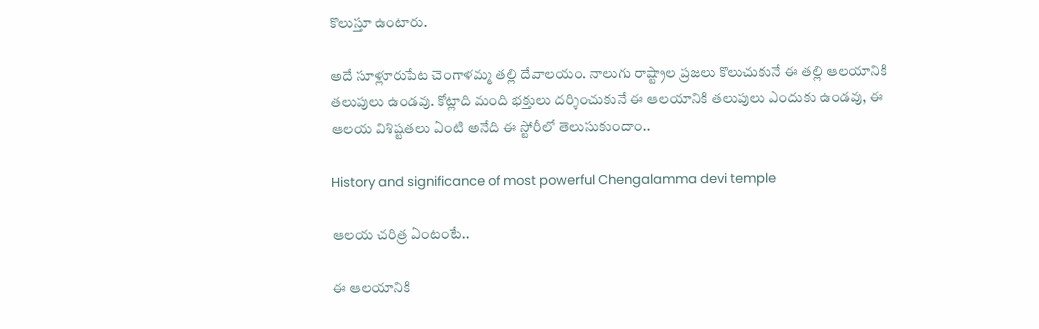కొలుస్తూ ఉంటారు.

అదే సూళ్లూరుపేట చెంగాళమ్మ తల్లి దేవాలయం. నాలుగు రాష్ట్రాల ప్రజలు కొలుచుకునే ఈ తల్లి ఆలయానికి తలుపులు ఉండవు. కోట్లాది మంది భక్తులు దర్శించుకునే ఈ ఆలయానికి తలుపులు ఎందుకు ఉండవు, ఈ ఆలయ విశిష్టతలు ఏంటి అనేది ఈ స్టోరీలో తెలుసుకుందాం..

History and significance of most powerful Chengalamma devi temple

ఆలయ చరిత్ర ఏంటంటే..

ఈ ఆలయానికి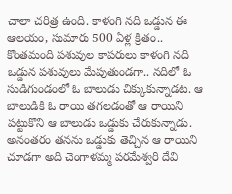చాలా చరిత్ర ఉంది. కాళంగి నది ఒడ్డున ఈ ఆలయం, సుమారు 500 ఏళ్ల క్రితం.. కొంతమంది పశువుల కాపరులు కాళంగి నది ఒడ్డున పశువులు మేపుతుండగా.. నదిలో ఓ సుడిగుండంలో ఓ బాలుడు చిక్కుకున్నాడట. ఆ బాలుడికి ఓ రాయి తగలడంతో ఆ రాయిని పట్టుకొని ఆ బాలుడు ఒడ్డుకు చేరుకున్నాడు. అనంతరం తనను ఒడ్డుకు తెచ్చిన ఆ రాయిని చూడగా అది చెంగాళమ్మ పరమేశ్వరి దేవి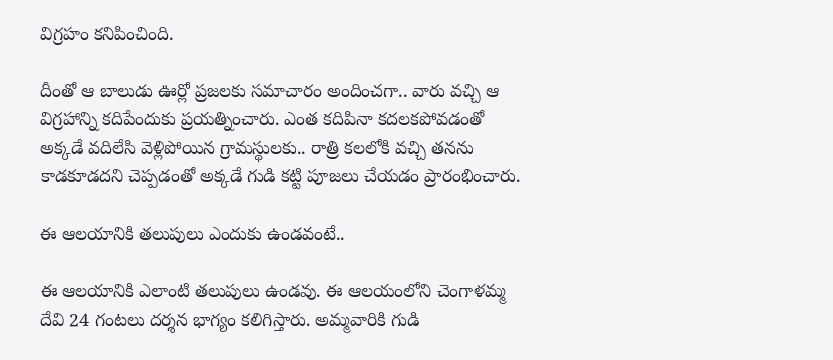విగ్రహం కనిపించింది.

దీంతో ఆ బాలుడు ఊర్లో ప్రజలకు సమాచారం అందించగా.. వారు వచ్చి ఆ విగ్రహాన్ని కదిపేందుకు ప్రయత్నించారు. ఎంత కదిపినా కదలకపోవడంతో అక్కడే వదిలేసి వెళ్లిపోయిన గ్రామస్థులకు.. రాత్రి కలలోకి వచ్చి తనను కాడకూడదని చెప్పడంతో అక్కడే గుడి కట్టి పూజలు చేయడం ప్రారంభించారు.

ఈ ఆలయానికి తలుపులు ఎందుకు ఉండవంటే..

ఈ ఆలయానికి ఎలాంటి తలుపులు ఉండవు. ఈ ఆలయంలోని చెంగాళమ్మ దేవి 24 గంటలు దర్శన భాగ్యం కలిగిస్తారు. అమ్మవారికి గుడి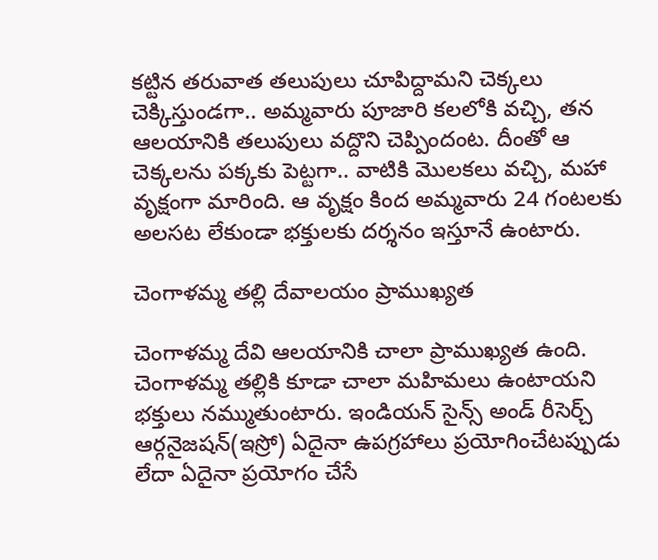కట్టిన తరువాత తలుపులు చూపిద్దామని చెక్కలు చెక్కిస్తుండగా.. అమ్మవారు పూజారి కలలోకి వచ్చి, తన ఆలయానికి తలుపులు వద్దొని చెప్పిందంట. దీంతో ఆ చెక్కలను పక్కకు పెట్టగా.. వాటికి మొలకలు వచ్చి, మహా వృక్షంగా మారింది. ఆ వృక్షం కింద అమ్మవారు 24 గంటలకు అలసట లేకుండా భక్తులకు దర్శనం ఇస్తూనే ఉంటారు.

చెంగాళమ్మ తల్లి దేవాలయం ప్రాముఖ్యత

చెంగాళమ్మ దేవి ఆలయానికి చాలా ప్రాముఖ్యత ఉంది. చెంగాళమ్మ తల్లికి కూడా చాలా మహిమలు ఉంటాయని భక్తులు నమ్ముతుంటారు. ఇండియన్ సైన్స్ అండ్ రీసెర్చ్ ఆర్గనైజషన్(ఇస్రో) ఏదైనా ఉపగ్రహాలు ప్రయోగించేటప్పుడు లేదా ఏదైనా ప్రయోగం చేసే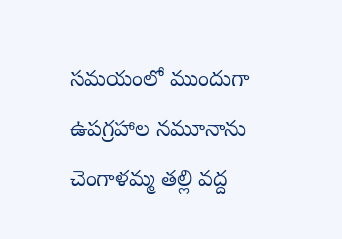సమయంలో ముందుగా ఉపగ్రహాల నమూనాను చెంగాళమ్మ తల్లి వద్ద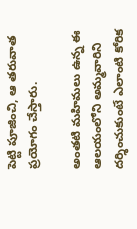పెట్టి పూజించి, ఆ తరువాత ప్రయోగం చేస్తారు.

అంతటి మహిమలు ఉన్న ఈ ఆలయంలోని అమ్మవారిని దర్శించుకుంటే ఎలాంటి కోరిక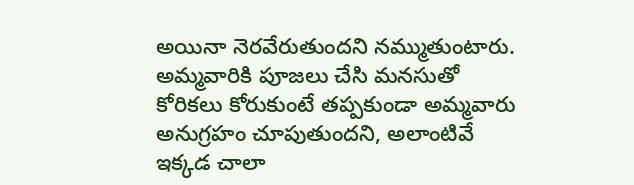అయినా నెరవేరుతుందని నమ్ముతుంటారు. అమ్మవారికి పూజలు చేసి మనసుతో కోరికలు కోరుకుంటే తప్పకుండా అమ్మవారు అనుగ్రహం చూపుతుందని, అలాంటివే ఇక్కడ చాలా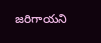జరిగాయని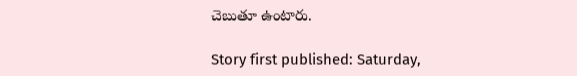చెబుతూ ఉంటారు.

Story first published: Saturday,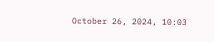October 26, 2024, 10:03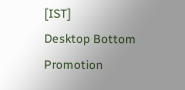[IST]
Desktop Bottom Promotion